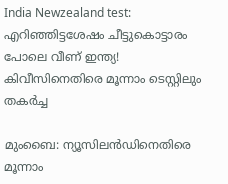India Newzealand test: എറിഞ്ഞിട്ടശേഷം ചീട്ടുകൊട്ടാരം പോലെ വീണ് ഇന്ത്യ! കിവീസിനെതിരെ മൂന്നാം ടെസ്റ്റിലും തകര്‍ച്ച

മുംബൈ: ന്യൂസിലന്‍ഡിനെതിരെ മൂന്നാം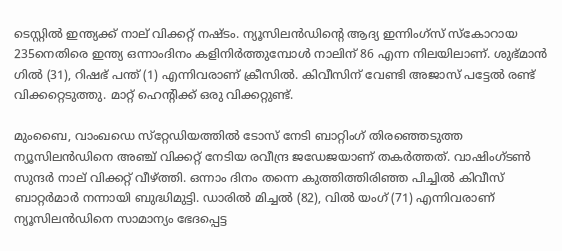ടെസ്റ്റില്‍ ഇന്ത്യക്ക് നാല് വിക്കറ്റ് നഷ്ടം. ന്യൂസിലന്‍ഡിന്റെ ആദ്യ ഇന്നിംഗ്‌സ് സ്‌കോറായ 235നെതിരെ ഇന്ത്യ ഒന്നാംദിനം കളിനിര്‍ത്തുമ്പോള്‍ നാലിന് 86 എന്ന നിലയിലാണ്. ശുഭ്മാന്‍ ഗില്‍ (31), റിഷഭ് പന്ത് (1) എന്നിവരാണ് ക്രീസില്‍. കിവീസിന് വേണ്ടി അജാസ് പട്ടേല്‍ രണ്ട് വിക്കറ്റെടുത്തു. മാറ്റ് ഹെന്റിക്ക് ഒരു വിക്കറ്റുണ്ട്.

മുംബൈ, വാംഖഡെ സ്‌റ്റേഡിയത്തില്‍ ടോസ് നേടി ബാറ്റിംഗ് തിരഞ്ഞെടുത്ത ന്യൂസിലന്‍ഡിനെ അഞ്ച് വിക്കറ്റ് നേടിയ രവീന്ദ്ര ജഡേജയാണ് തകര്‍ത്തത്. വാഷിംഗ്ടണ്‍ സുന്ദര്‍ നാല് വിക്കറ്റ് വീഴ്ത്തി. ഒന്നാം ദിനം തന്നെ കുത്തിത്തിരിഞ്ഞ പിച്ചില്‍ കിവീസ് ബാറ്റര്‍മാര്‍ നന്നായി ബുദ്ധിമുട്ടി. ഡാരില്‍ മിച്ചല്‍ (82), വില്‍ യംഗ് (71) എന്നിവരാണ് ന്യൂസിലന്‍ഡിനെ സാമാന്യം ഭേദപ്പെട്ട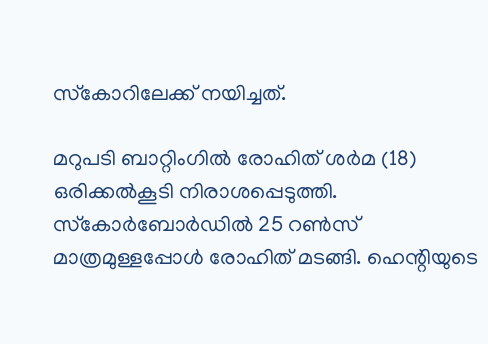സ്‌കോറിലേക്ക് നയിച്ചത്.

മറുപടി ബാറ്റിംഗില്‍ രോഹിത് ശര്‍മ (18) ഒരിക്കല്‍കൂടി നിരാശപ്പെടുത്തി. സ്‌കോര്‍ബോര്‍ഡില്‍ 25 റണ്‍സ് മാത്രമുള്ളപ്പോള്‍ രോഹിത് മടങ്ങി. ഹെന്റിയുടെ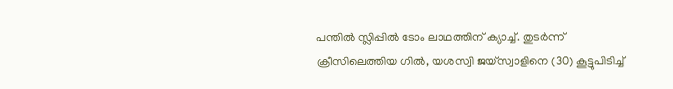പന്തില്‍ സ്ലിപ്പില്‍ ടോം ലാഥത്തിന് ക്യാച്ച്. തുടര്‍ന്ന് ക്രീസിലെത്തിയ ഗില്‍, യശസ്വി ജയ്സ്വാളിനെ (30) കൂട്ടുപിടിച്ച്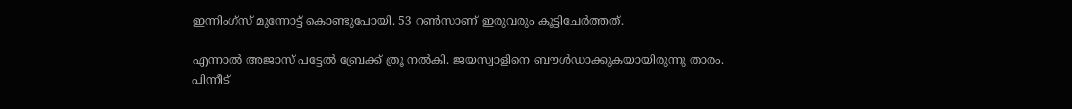ഇന്നിംഗ്‌സ് മുന്നോട്ട് കൊണ്ടുപോയി. 53 റണ്‍സാണ് ഇരുവരും കൂട്ടിചേര്‍ത്തത്.

എന്നാല്‍ അജാസ് പട്ടേല്‍ ബ്രേക്ക് ത്രൂ നല്‍കി. ജയസ്വാളിനെ ബൗള്‍ഡാക്കുകയായിരുന്നു താരം. പിന്നീട്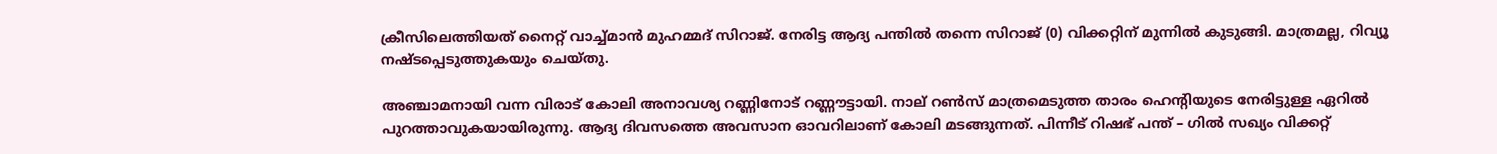ക്രീസിലെത്തിയത് നൈറ്റ് വാച്ച്മാന്‍ മുഹമ്മദ് സിറാജ്. നേരിട്ട ആദ്യ പന്തില്‍ തന്നെ സിറാജ് (0) വിക്കറ്റിന് മുന്നില്‍ കുടുങ്ങി. മാത്രമല്ല, റിവ്യൂ നഷ്ടപ്പെടുത്തുകയും ചെയ്തു.

അഞ്ചാമനായി വന്ന വിരാട് കോലി അനാവശ്യ റണ്ണിനോട് റണ്ണൗട്ടായി. നാല് റണ്‍സ് മാത്രമെടുത്ത താരം ഹെന്റിയുടെ നേരിട്ടുള്ള ഏറില്‍ പുറത്താവുകയായിരുന്നു. ആദ്യ ദിവസത്തെ അവസാന ഓവറിലാണ് കോലി മടങ്ങുന്നത്. പിന്നീട് റിഷഭ് പന്ത് – ഗില്‍ സഖ്യം വിക്കറ്റ്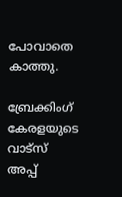പോവാതെ കാത്തു.

ബ്രേക്കിംഗ് കേരളയുടെ വാട്സ് അപ്പ്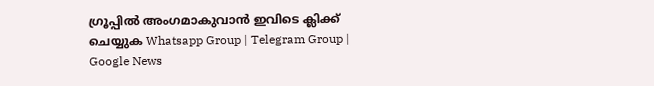ഗ്രൂപ്പിൽ അംഗമാകുവാൻ ഇവിടെ ക്ലിക്ക് ചെയ്യുക Whatsapp Group | Telegram Group | Google News